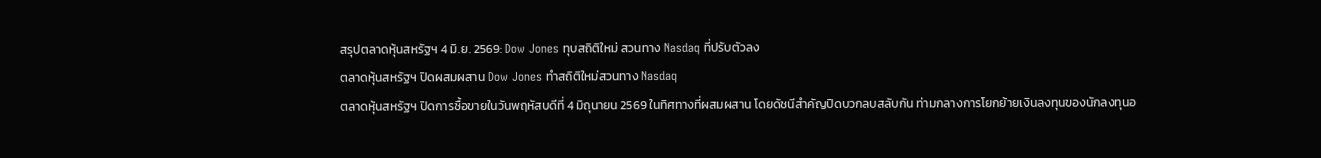สรุปตลาดหุ้นสหรัฐฯ 4 มิ.ย. 2569: Dow Jones ทุบสถิติใหม่ สวนทาง Nasdaq ที่ปรับตัวลง
ตลาดหุ้นสหรัฐฯ ปิดผสมผสาน Dow Jones ทำสถิติใหม่สวนทาง Nasdaq
ตลาดหุ้นสหรัฐฯ ปิดการซื้อขายในวันพฤหัสบดีที่ 4 มิถุนายน 2569 ในทิศทางที่ผสมผสาน โดยดัชนีสำคัญปิดบวกลบสลับกัน ท่ามกลางการโยกย้ายเงินลงทุนของนักลงทุนอ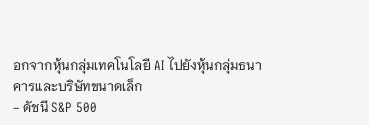อกจากหุ้นกลุ่มเทคโนโลยี AI ไปยังหุ้นกลุ่มธนาคารและบริษัทขนาดเล็ก
- ดัชนี S&P 500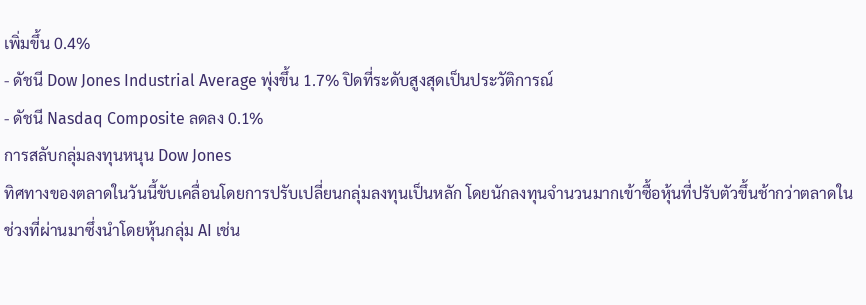เพิ่มขึ้น 0.4%
- ดัชนี Dow Jones Industrial Average พุ่งขึ้น 1.7% ปิดที่ระดับสูงสุดเป็นประวัติการณ์
- ดัชนี Nasdaq Composite ลดลง 0.1%
การสลับกลุ่มลงทุนหนุน Dow Jones
ทิศทางของตลาดในวันนี้ขับเคลื่อนโดยการปรับเปลี่ยนกลุ่มลงทุนเป็นหลัก โดยนักลงทุนจำนวนมากเข้าซื้อหุ้นที่ปรับตัวขึ้นช้ากว่าตลาดในช่วงที่ผ่านมาซึ่งนำโดยหุ้นกลุ่ม AI เช่น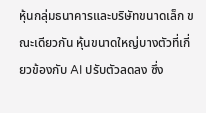หุ้นกลุ่มธนาคารและบริษัทขนาดเล็ก ขณะเดียวกัน หุ้นขนาดใหญ่บางตัวที่เกี่ยวข้องกับ AI ปรับตัวลดลง ซึ่ง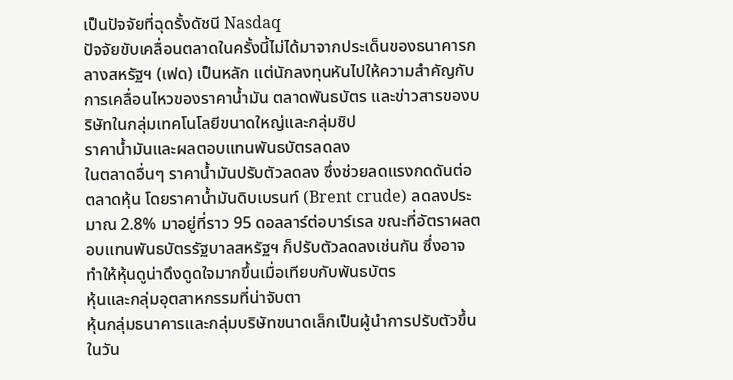เป็นปัจจัยที่ฉุดรั้งดัชนี Nasdaq
ปัจจัยขับเคลื่อนตลาดในครั้งนี้ไม่ได้มาจากประเด็นของธนาคารกลางสหรัฐฯ (เฟด) เป็นหลัก แต่นักลงทุนหันไปให้ความสำคัญกับการเคลื่อนไหวของราคาน้ำมัน ตลาดพันธบัตร และข่าวสารของบริษัทในกลุ่มเทคโนโลยีขนาดใหญ่และกลุ่มชิป
ราคาน้ำมันและผลตอบแทนพันธบัตรลดลง
ในตลาดอื่นๆ ราคาน้ำมันปรับตัวลดลง ซึ่งช่วยลดแรงกดดันต่อตลาดหุ้น โดยราคาน้ำมันดิบเบรนท์ (Brent crude) ลดลงประมาณ 2.8% มาอยู่ที่ราว 95 ดอลลาร์ต่อบาร์เรล ขณะที่อัตราผลตอบแทนพันธบัตรรัฐบาลสหรัฐฯ ก็ปรับตัวลดลงเช่นกัน ซึ่งอาจทำให้หุ้นดูน่าดึงดูดใจมากขึ้นเมื่อเทียบกับพันธบัตร
หุ้นและกลุ่มอุตสาหกรรมที่น่าจับตา
หุ้นกลุ่มธนาคารและกลุ่มบริษัทขนาดเล็กเป็นผู้นำการปรับตัวขึ้นในวัน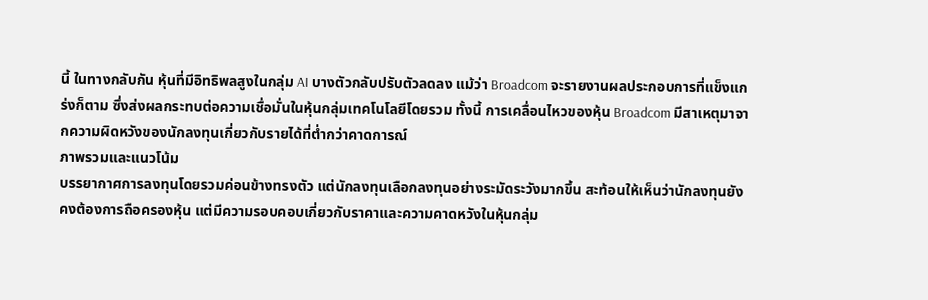นี้ ในทางกลับกัน หุ้นที่มีอิทธิพลสูงในกลุ่ม AI บางตัวกลับปรับตัวลดลง แม้ว่า Broadcom จะรายงานผลประกอบการที่แข็งแกร่งก็ตาม ซึ่งส่งผลกระทบต่อความเชื่อมั่นในหุ้นกลุ่มเทคโนโลยีโดยรวม ทั้งนี้ การเคลื่อนไหวของหุ้น Broadcom มีสาเหตุมาจากความผิดหวังของนักลงทุนเกี่ยวกับรายได้ที่ต่ำกว่าคาดการณ์
ภาพรวมและแนวโน้ม
บรรยากาศการลงทุนโดยรวมค่อนข้างทรงตัว แต่นักลงทุนเลือกลงทุนอย่างระมัดระวังมากขึ้น สะท้อนให้เห็นว่านักลงทุนยังคงต้องการถือครองหุ้น แต่มีความรอบคอบเกี่ยวกับราคาและความคาดหวังในหุ้นกลุ่ม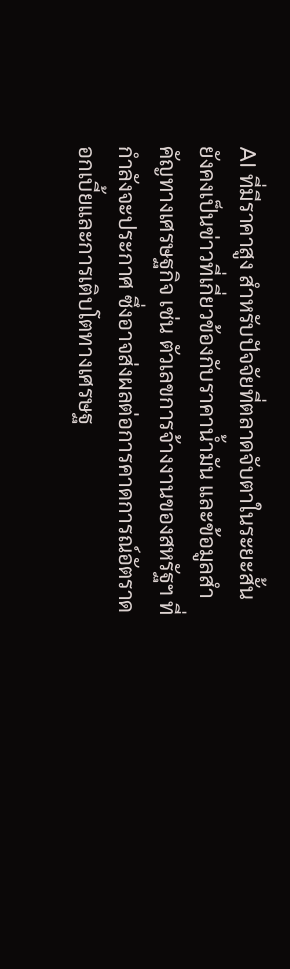AI ที่มีราคาสูง สำหรับปัจจัยที่ตลาดจับตาในระยะสั้นยังคงเป็นข่าวที่เกี่ยวข้องกับราคาน้ำมัน และข้อมูลสำคัญทางเศรษฐกิจ เช่น ตัวเลขการจ้างงานของสหรัฐฯ ที่กำลังจะประกาศ ซึ่งอาจส่งผลต่อการคาดการณ์อัตราดอกเบี้ยและการเติบโตทางเศรษฐ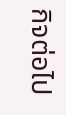กิจต่อไป